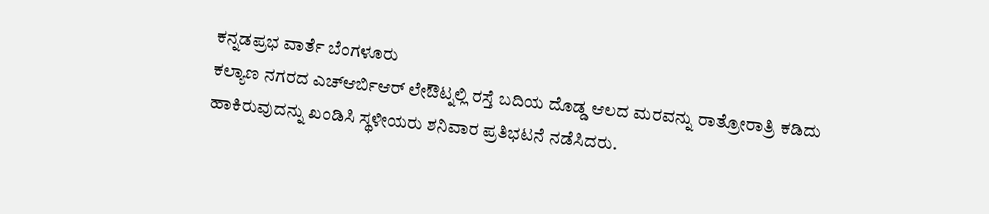ಕನ್ನಡಪ್ರಭ ವಾರ್ತೆ ಬೆಂಗಳೂರು
ಕಲ್ಯಾಣ ನಗರದ ಎಚ್ಆರ್ಬಿಆರ್ ಲೇಔಟ್ನಲ್ಲಿ ರಸ್ತೆ ಬದಿಯ ದೊಡ್ಡ ಆಲದ ಮರವನ್ನು ರಾತ್ರೋರಾತ್ರಿ ಕಡಿದು ಹಾಕಿರುವುದನ್ನು ಖಂಡಿಸಿ ಸ್ಥಳೀಯರು ಶನಿವಾರ ಪ್ರತಿಭಟನೆ ನಡೆಸಿದರು.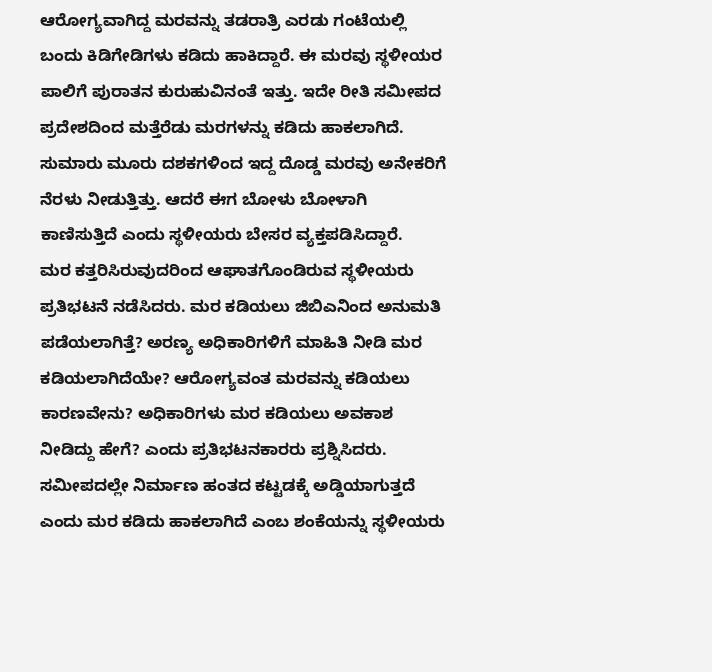ಆರೋಗ್ಯವಾಗಿದ್ದ ಮರವನ್ನು ತಡರಾತ್ರಿ ಎರಡು ಗಂಟೆಯಲ್ಲಿ ಬಂದು ಕಿಡಿಗೇಡಿಗಳು ಕಡಿದು ಹಾಕಿದ್ದಾರೆ. ಈ ಮರವು ಸ್ಥಳೀಯರ ಪಾಲಿಗೆ ಪುರಾತನ ಕುರುಹುವಿನಂತೆ ಇತ್ತು. ಇದೇ ರೀತಿ ಸಮೀಪದ ಪ್ರದೇಶದಿಂದ ಮತ್ತೆರೆಡು ಮರಗಳನ್ನು ಕಡಿದು ಹಾಕಲಾಗಿದೆ. ಸುಮಾರು ಮೂರು ದಶಕಗಳಿಂದ ಇದ್ದ ದೊಡ್ಡ ಮರವು ಅನೇಕರಿಗೆ ನೆರಳು ನೀಡುತ್ತಿತ್ತು. ಆದರೆ ಈಗ ಬೋಳು ಬೋಳಾಗಿ ಕಾಣಿಸುತ್ತಿದೆ ಎಂದು ಸ್ಥಳೀಯರು ಬೇಸರ ವ್ಯಕ್ತಪಡಿಸಿದ್ದಾರೆ.
ಮರ ಕತ್ತರಿಸಿರುವುದರಿಂದ ಆಘಾತಗೊಂಡಿರುವ ಸ್ಥಳೀಯರು ಪ್ರತಿಭಟನೆ ನಡೆಸಿದರು. ಮರ ಕಡಿಯಲು ಜಿಬಿಎನಿಂದ ಅನುಮತಿ ಪಡೆಯಲಾಗಿತ್ತೆ? ಅರಣ್ಯ ಅಧಿಕಾರಿಗಳಿಗೆ ಮಾಹಿತಿ ನೀಡಿ ಮರ ಕಡಿಯಲಾಗಿದೆಯೇ? ಆರೋಗ್ಯವಂತ ಮರವನ್ನು ಕಡಿಯಲು ಕಾರಣವೇನು? ಅಧಿಕಾರಿಗಳು ಮರ ಕಡಿಯಲು ಅವಕಾಶ ನೀಡಿದ್ದು ಹೇಗೆ? ಎಂದು ಪ್ರತಿಭಟನಕಾರರು ಪ್ರಶ್ನಿಸಿದರು. ಸಮೀಪದಲ್ಲೇ ನಿರ್ಮಾಣ ಹಂತದ ಕಟ್ಟಡಕ್ಕೆ ಅಡ್ಡಿಯಾಗುತ್ತದೆ ಎಂದು ಮರ ಕಡಿದು ಹಾಕಲಾಗಿದೆ ಎಂಬ ಶಂಕೆಯನ್ನು ಸ್ಥಳೀಯರು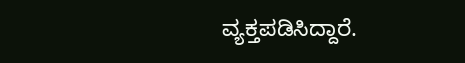ವ್ಯಕ್ತಪಡಿಸಿದ್ದಾರೆ.